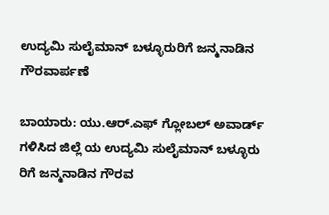ಉದ್ಯಮಿ ಸುಲೈಮಾನ್ ಬಳ್ಳೂರುರಿಗೆ ಜನ್ಮನಾಡಿನ ಗೌರವಾರ್ಪಣೆ

ಬಾಯಾರು: ಯು.ಆರ್.ಎಫ್ ಗ್ಲೋಬಲ್ ಅವಾರ್ಡ್ ಗಳಿಸಿದ ಜಿಲ್ಲೆ ಯ ಉದ್ಯಮಿ ಸುಲೈಮಾನ್ ಬಳ್ಳೂರು ರಿಗೆ ಜನ್ಮನಾಡಿನ ಗೌರವ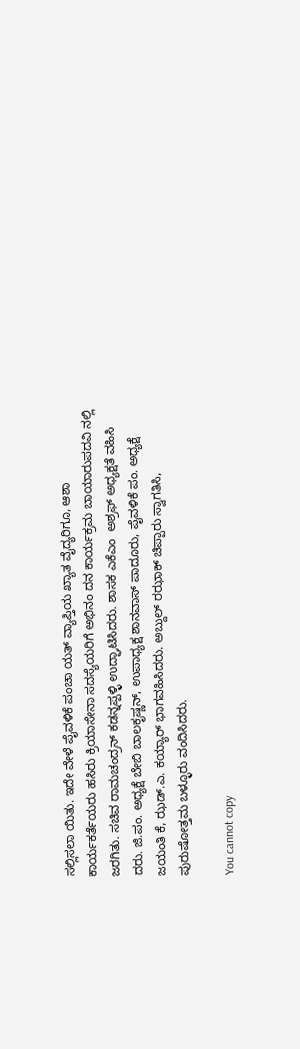ಸಲ್ಲಿಸಲಾ ಯಿತು. ಇದೇ ವೇಳೆ ಪೈವಳಿಕೆ ಪಂಚಾ ಯತ್ ವ್ಯಾಪ್ತಿಯ ಖ್ಯಾತ ವೈದ್ಯರಿಗೂ, ಆಶಾ ಕಾರ್ಯಕರ್ತೆಯರು ಹಸಿರು ಕ್ರಿಯಾಸೇನಾ ಸದಸ್ಯೆಯರಿಗೆ ಅಭಿನಂ ದನ ಕಾರ್ಯಕ್ರಮ ಬಾಯಾರುಪದವಿ ನಲ್ಲಿ ಜರಗಿತು. ಸಚಿವ ರಾಮಚಂದ್ರನ್ ಕಡನ್ನಪ್ಪಳ್ಳಿ ಉದ್ಘಾಟಿಸಿದರು. ಶಾಸಕ ಎಕೆಎಂ  ಅಶ್ರಫ್ ಅಧ್ಯಕ್ಷತೆ ವಹಿಸಿ ದರು. ಜಿ.ಪಂ. ಅಧ್ಯಕ್ಷೆ ಬೇಬಿ ಬಾಲಕೃಷ್ಣನ್, ಉಪಾಧ್ಯಕ್ಷ ಶಾನವಾಸ್ ಪಾದೂರು, ಪೈವಳಿಕೆ ಪಂ. ಅಧ್ಯಕ್ಷೆ ಜಯಂತಿ ಕೆ, ಝಡ್.ಎ. ಕಯ್ಯಾರ್ ಭಾಗವಹಿಸಿದರು. ಅಬ್ದುಲ್ ರಝಾಕ್ ಚಿಪ್ಪಾರು ಸ್ವಾಗತಿಸಿ, ಪುರುಷೋತ್ತಮ ಬಳ್ಳೂರು ವಂದಿಸಿದರು.

You cannot copy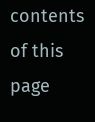contents of this page